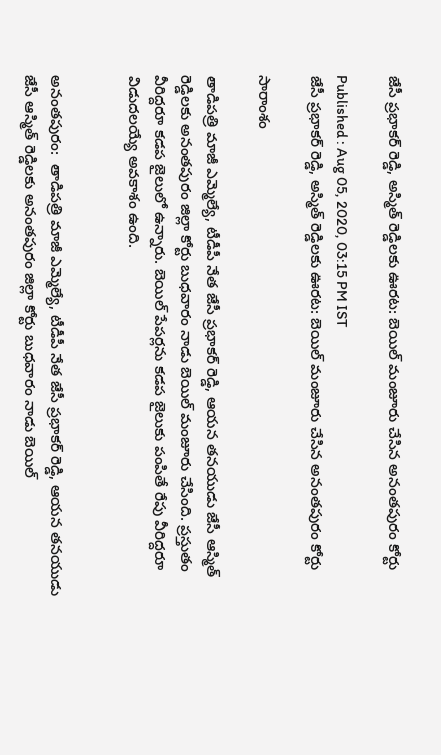జేసీ ప్రభాకర్ రెడ్డి, అస్మిత్ రెడ్డిలకు ఊరట: బెయిల్ మంజూరు చేసిన అనంతపురం కోర్టు

Published : Aug 05, 2020, 03:15 PM IST
జేసీ ప్రభాకర్ రెడ్డి, అస్మిత్ రెడ్డిలకు ఊరట: బెయిల్ మంజూరు చేసిన అనంతపురం కోర్టు

సారాంశం

తాడిపత్రి మాజీ ఎమ్మెల్యే, టీడీపీ నేత జేసీ ప్రభాకర్ రెడ్డి, ఆయన తనయుడు జేసీ ఆస్మిత్ రెడ్డిలకు అనంతపురం జిల్లా కోర్టు బుధవారం నాడు బెయిల్ మంజూరు చేసింది. ప్రస్తుతం వీరిద్దరూ కడప జైలులో ఉన్నారు. బెయిల్ పేపర్లను కడప జైలుకు పంపితే రేపు వీరిద్దరూ విడుదలయ్యే అవకాశం ఉంది.


అనంతపురం:  తాడిపత్రి మాజీ ఎమ్మెల్యే, టీడీపీ నేత జేసీ ప్రభాకర్ రెడ్డి, ఆయన తనయుడు జేసీ ఆస్మిత్ రెడ్డిలకు అనంతపురం జిల్లా కోర్టు బుధవారం నాడు బెయిల్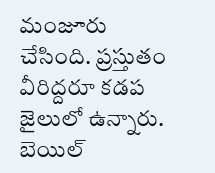మంజూరు చేసింది. ప్రస్తుతం వీరిద్దరూ కడప జైలులో ఉన్నారు. బెయిల్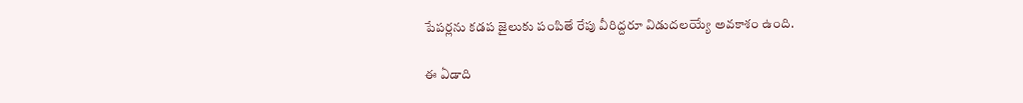పేపర్లను కడప జైలుకు పంపితే రేపు వీరిద్దరూ విడుదలయ్యే అవకాశం ఉంది.

ఈ ఏడాది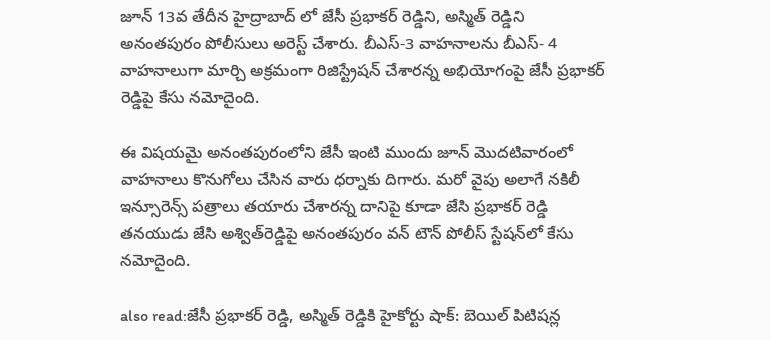జూన్ 13వ తేదీన హైద్రాబాద్ లో జేసీ ప్రభాకర్ రెడ్డిని, అస్మిత్ రెడ్డిని అనంతపురం పోలీసులు అరెస్ట్ చేశారు. బీఎస్‌-3 వాహనాలను బీఎస్- 4 వాహనాలుగా మార్చి అక్రమంగా రిజిస్ట్రేషన్ చేశారన్న అభియోగంపై జేసీ ప్రభాకర్ రెడ్డిపై కేసు నమోదైంది.

ఈ విషయమై అనంతపురంలోని జేసీ ఇంటి ముందు జూన్ మొదటివారంలో వాహనాలు కొనుగోలు చేసిన వారు ధర్నాకు దిగారు. మరో వైపు అలాగే నకిలీ ఇన్సూరెన్స్ పత్రాలు తయారు చేశారన్న దానిపై కూడా జేసి ప్రభాకర్ రెడ్డి తనయుడు జేసి అశ్విత్‌రెడ్డిపై అనంతపురం వన్ టౌన్ పోలీస్ స్టేషన్‌లో కేసు నమోదైంది.

also read:జేసీ ప్రభాకర్ రెడ్డి, అస్మిత్ రెడ్డికి హైకోర్టు షాక్: బెయిల్ పిటిషన్ల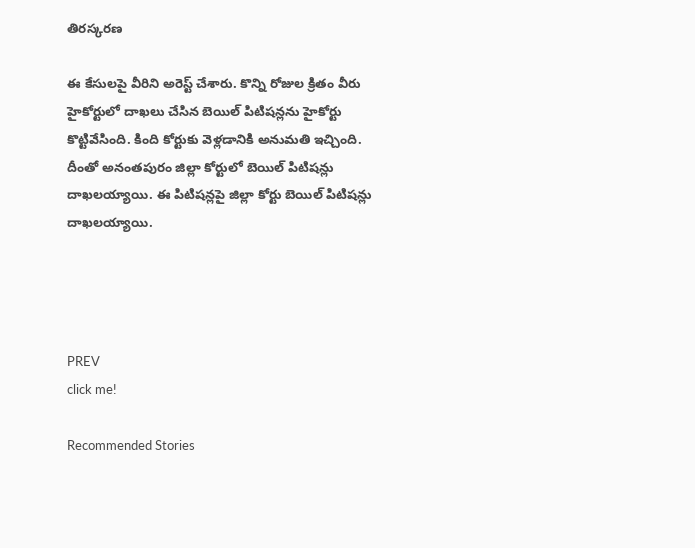తిరస్కరణ

ఈ కేసులపై వీరిని అరెస్ట్ చేశారు. కొన్ని రోజుల క్రితం వీరు హైకోర్టులో దాఖలు చేసిన బెయిల్ పిటిషన్లను హైకోర్టు కొట్టివేసింది. కింది కోర్టుకు వెళ్లడానికి అనుమతి ఇచ్చింది. దీంతో అనంతపురం జిల్లా కోర్టులో బెయిల్ పిటిషన్లు దాఖలయ్యాయి. ఈ పిటిషన్లపై జిల్లా కోర్టు బెయిల్ పిటిషన్లు దాఖలయ్యాయి.




PREV
click me!

Recommended Stories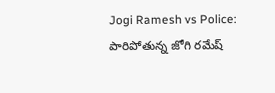Jogi Ramesh vs Police: పారిపోతున్న జోగి రమేష్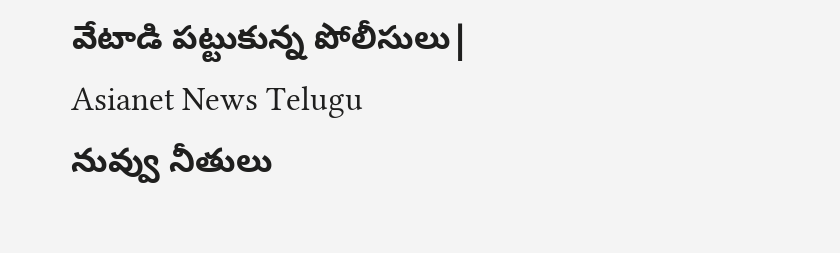వేటాడి పట్టుకున్న పోలీసులు| Asianet News Telugu
నువ్వు నీతులు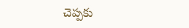చెప్పకు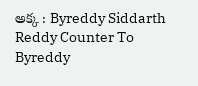అక్క : Byreddy Siddarth Reddy Counter To Byreddy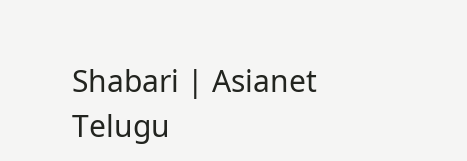Shabari | Asianet Telugu